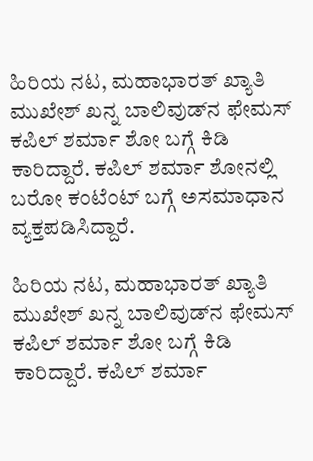ಹಿರಿಯ ನಟ, ಮಹಾಭಾರತ್ ಖ್ಯಾತಿ ಮುಖೇಶ್ ಖನ್ನ ಬಾಲಿವುಡ್‌ನ ಫೇಮಸ್ ಕಪಿಲ್ ಶರ್ಮಾ ಶೋ ಬಗ್ಗೆ ಕಿಡಿ ಕಾರಿದ್ದಾರೆ. ಕಪಿಲ್ ಶರ್ಮಾ ಶೋನಲ್ಲಿ ಬರೋ ಕಂಟೆಂಟ್ ಬಗ್ಗೆ ಅಸಮಾಧಾನ ವ್ಯಕ್ತಪಡಿಸಿದ್ದಾರೆ.

ಹಿರಿಯ ನಟ, ಮಹಾಭಾರತ್ ಖ್ಯಾತಿ ಮುಖೇಶ್ ಖನ್ನ ಬಾಲಿವುಡ್‌ನ ಫೇಮಸ್ ಕಪಿಲ್ ಶರ್ಮಾ ಶೋ ಬಗ್ಗೆ ಕಿಡಿ ಕಾರಿದ್ದಾರೆ. ಕಪಿಲ್ ಶರ್ಮಾ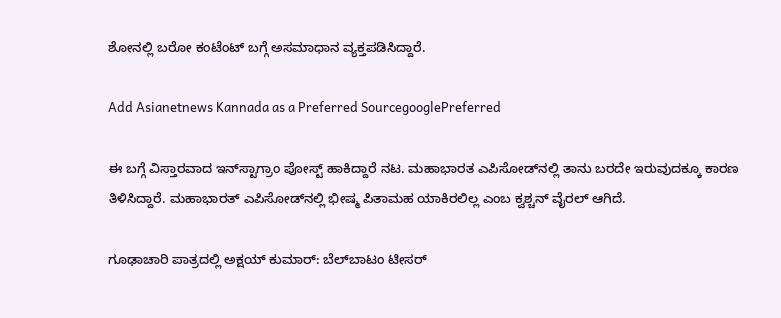ಶೋನಲ್ಲಿ ಬರೋ ಕಂಟೆಂಟ್ ಬಗ್ಗೆ ಅಸಮಾಧಾನ ವ್ಯಕ್ತಪಡಿಸಿದ್ದಾರೆ.

Add Asianetnews Kannada as a Preferred SourcegooglePreferred

ಈ ಬಗ್ಗೆ ವಿಸ್ತಾರವಾದ ಇನ್‌ಸ್ಟಾಗ್ರಾಂ ಪೋಸ್ಟ್ ಹಾಕಿದ್ದಾರೆ ನಟ. ಮಹಾಭಾರತ ಎಪಿಸೋಡ್‌ನಲ್ಲಿ ತಾನು ಬರದೇ ಇರುವುದಕ್ಕೂ ಕಾರಣ ತಿಳಿಸಿದ್ದಾರೆ. ಮಹಾಭಾರತ್ ಎಪಿಸೋಡ್‌ನಲ್ಲಿ ಭೀಷ್ಮ ಪಿತಾಮಹ ಯಾಕಿರಲಿಲ್ಲ ಎಂಬ ಕ್ವಶ್ಚನ್ ವೈರಲ್ ಆಗಿದೆ.

ಗೂಢಾಚಾರಿ ಪಾತ್ರದಲ್ಲಿ ಅಕ್ಷಯ್ ಕುಮಾರ್: ಬೆಲ್‌ಬಾಟಂ ಟೀಸರ್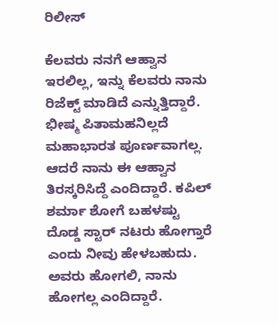ರಿಲೀಸ್

ಕೆಲವರು ನನಗೆ ಆಹ್ವಾನ ಇರಲಿಲ್ಲ, ಇನ್ನು ಕೆಲವರು ನಾನು ರಿಜೆಕ್ಟ್ ಮಾಡಿದೆ ಎನ್ನುತ್ತಿದ್ದಾರೆ. ಭೀಷ್ಮ ಪಿತಾಮಹನಿಲ್ಲದೆ ಮಹಾಭಾರತ ಪೂರ್ಣವಾಗಲ್ಲ. ಆದರೆ ನಾನು ಈ ಆಹ್ವಾನ ತಿರಸ್ಕರಿಸಿದ್ದೆ ಎಂದಿದ್ದಾರೆ. ಕಪಿಲ್ ಶರ್ಮಾ ಶೋಗೆ ಬಹಳಷ್ಟು ದೊಡ್ಡ ಸ್ಟಾರ್ ನಟರು ಹೋಗ್ತಾರೆ ಎಂದು ನೀವು ಹೇಳಬಹುದು. ಅವರು ಹೋಗಲಿ, ನಾನು ಹೋಗಲ್ಲ ಎಂದಿದ್ದಾರೆ.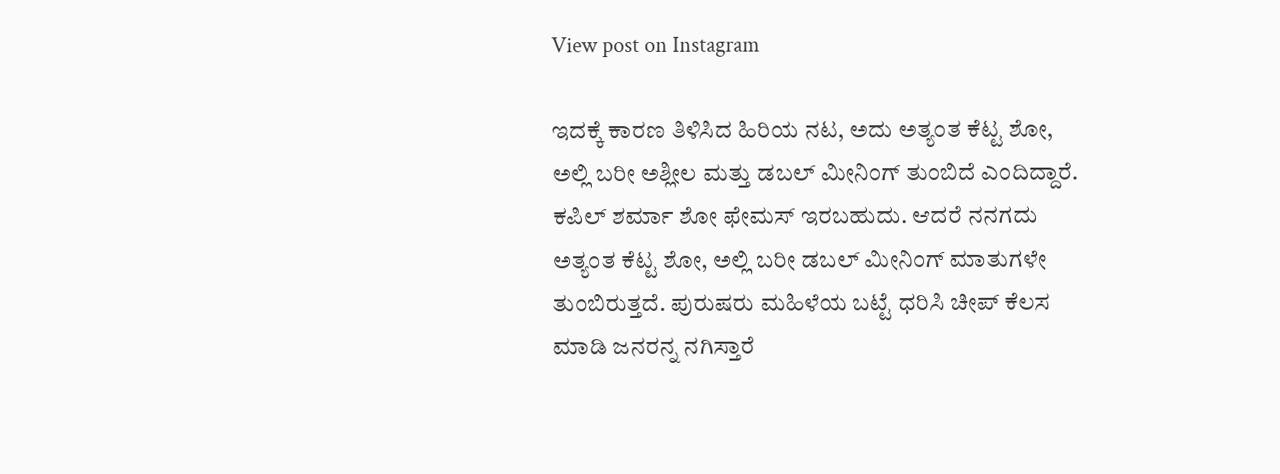View post on Instagram

ಇದಕ್ಕೆ ಕಾರಣ ತಿಳಿಸಿದ ಹಿರಿಯ ನಟ, ಅದು ಅತ್ಯಂತ ಕೆಟ್ಟ ಶೋ, ಅಲ್ಲಿ ಬರೀ ಅಶ್ಲೀಲ ಮತ್ತು ಡಬಲ್ ಮೀನಿಂಗ್ ತುಂಬಿದೆ ಎಂದಿದ್ದಾರೆ. ಕಪಿಲ್ ಶರ್ಮಾ ಶೋ ಫೇಮಸ್ ಇರಬಹುದು. ಆದರೆ ನನಗದು ಅತ್ಯಂತ ಕೆಟ್ಟ ಶೋ, ಅಲ್ಲಿ ಬರೀ ಡಬಲ್ ಮೀನಿಂಗ್ ಮಾತುಗಳೇ ತುಂಬಿರುತ್ತದೆ. ಪುರುಷರು ಮಹಿಳೆಯ ಬಟ್ಟೆ ಧರಿಸಿ ಚೀಪ್ ಕೆಲಸ ಮಾಡಿ ಜನರನ್ನ ನಗಿಸ್ತಾರೆ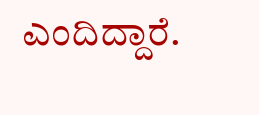ಎಂದಿದ್ದಾರೆ.